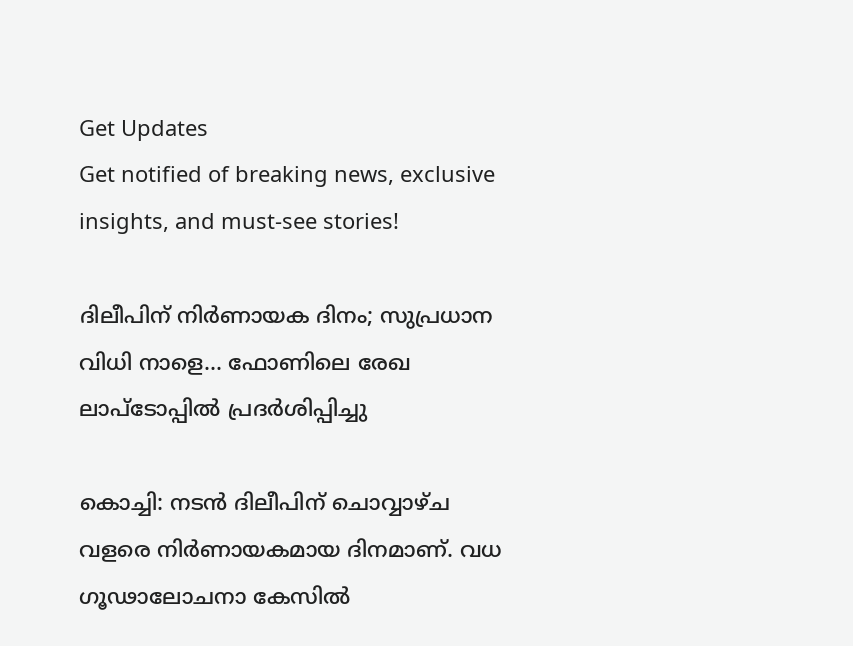Get Updates
Get notified of breaking news, exclusive insights, and must-see stories!

ദിലീപിന് നിര്‍ണായക ദിനം; സുപ്രധാന വിധി നാളെ... ഫോണിലെ രേഖ ലാപ്‌ടോപ്പില്‍ പ്രദര്‍ശിപ്പിച്ചു

കൊച്ചി: നടന്‍ ദിലീപിന് ചൊവ്വാഴ്ച വളരെ നിര്‍ണായകമായ ദിനമാണ്. വധ ഗൂഢാലോചനാ കേസില്‍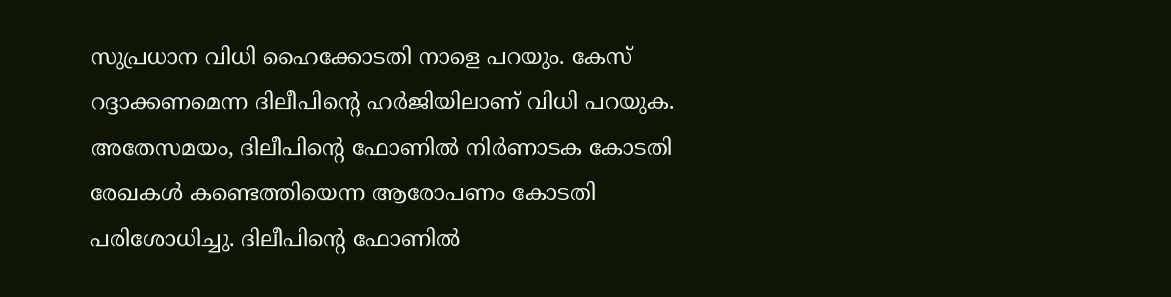സുപ്രധാന വിധി ഹൈക്കോടതി നാളെ പറയും. കേസ് റദ്ദാക്കണമെന്ന ദിലീപിന്റെ ഹര്‍ജിയിലാണ് വിധി പറയുക. അതേസമയം, ദിലീപിന്റെ ഫോണില്‍ നിര്‍ണാടക കോടതി രേഖകള്‍ കണ്ടെത്തിയെന്ന ആരോപണം കോടതി പരിശോധിച്ചു. ദിലീപിന്റെ ഫോണില്‍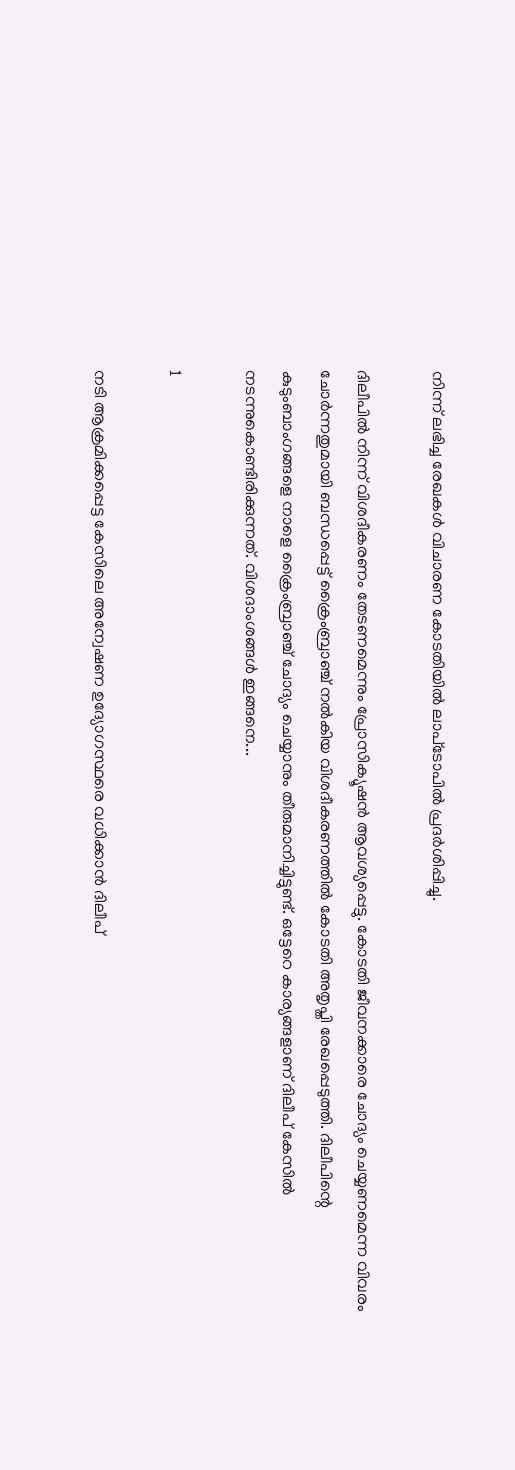നിന്ന് ലഭിച്ച രേഖകള്‍ വിചാരണ കോടതിയില്‍ ലാപ്‌ടോപില്‍ പ്രദര്‍ശിപ്പിച്ചു.

ദിലീപില്‍ നിന്ന് വിശദീകരണം തേടണമെന്നും പ്രോസിക്യൂഷന്‍ ആവശ്യപ്പെട്ടു. കോടതി ജീവനക്കാരെ ചോദ്യം ചെയ്യണമെന്ന വിവരം ചോര്‍ന്നതുമായി ബന്ധപ്പെട്ട് ക്രൈംബ്രാഞ്ച് നല്‍കിയ വിശദീകരണത്തില്‍ കോടതി അതൃപ്തി രേഖപ്പെടുത്തി. ദിലീപിന്റെ കുടുംബാംഗങ്ങളെ നാളെ ക്രൈംബ്രാഞ്ച് ചോദ്യം ചെയ്യാനും തീരുമാനിച്ചിട്ടുണ്ട്. ഒട്ടേറെ കാര്യങ്ങളാണ് ദിലീപ് കേസില്‍ നടന്നുകൊണ്ടിരിക്കുന്നത്. വിശദാംശങ്ങള്‍ ഇങ്ങനെ...

1

നടി ആക്രമിക്കപ്പെട്ട കേസിലെ അന്വേഷണ ഉദ്യോഗസ്ഥരെ വധിക്കാന്‍ ദിലീപ്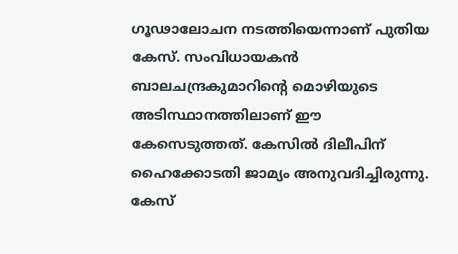ഗൂഢാലോചന നടത്തിയെന്നാണ് പുതിയ കേസ്. സംവിധായകന്‍ ബാലചന്ദ്രകുമാറിന്റെ മൊഴിയുടെ അടിസ്ഥാനത്തിലാണ് ഈ കേസെടുത്തത്. കേസില്‍ ദിലീപിന് ഹൈക്കോടതി ജാമ്യം അനുവദിച്ചിരുന്നു. കേസ്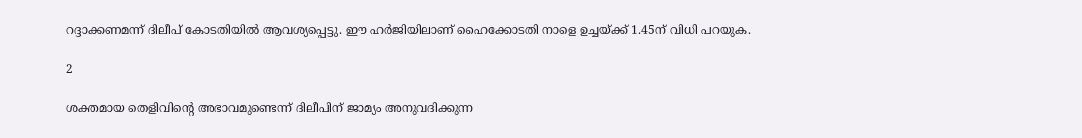റദ്ദാക്കണമന്ന് ദിലീപ് കോടതിയില്‍ ആവശ്യപ്പെട്ടു. ഈ ഹര്‍ജിയിലാണ് ഹൈക്കോടതി നാളെ ഉച്ചയ്ക്ക് 1.45ന് വിധി പറയുക.

2

ശക്തമായ തെളിവിന്റെ അഭാവമുണ്ടെന്ന് ദിലീപിന് ജാമ്യം അനുവദിക്കുന്ന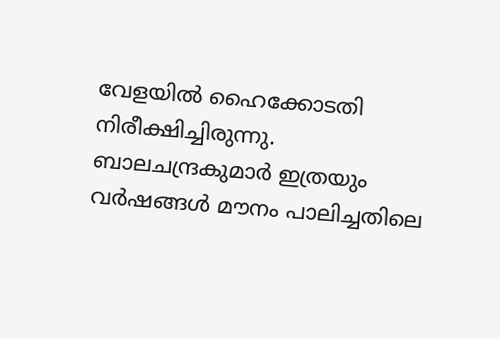വേളയില്‍ ഹൈക്കോടതി നിരീക്ഷിച്ചിരുന്നു. ബാലചന്ദ്രകുമാര്‍ ഇത്രയും വര്‍ഷങ്ങള്‍ മൗനം പാലിച്ചതിലെ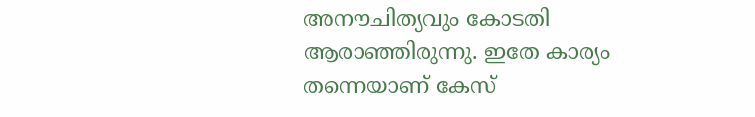അനൗചിത്യവും കോടതി ആരാഞ്ഞിരുന്നു. ഇതേ കാര്യം തന്നെയാണ് കേസ്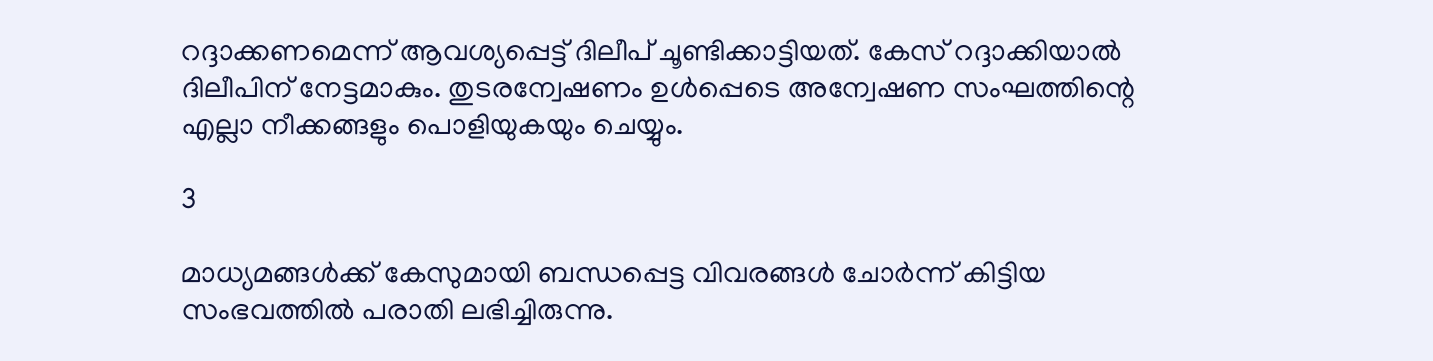റദ്ദാക്കണമെന്ന് ആവശ്യപ്പെട്ട് ദിലീപ് ചൂണ്ടിക്കാട്ടിയത്. കേസ് റദ്ദാക്കിയാല്‍ ദിലീപിന് നേട്ടമാകും. തുടരന്വേഷണം ഉള്‍പ്പെടെ അന്വേഷണ സംഘത്തിന്റെ എല്ലാ നീക്കങ്ങളും പൊളിയുകയും ചെയ്യും.

3

മാധ്യമങ്ങള്‍ക്ക് കേസുമായി ബന്ധപ്പെട്ട വിവരങ്ങള്‍ ചോര്‍ന്ന് കിട്ടിയ സംഭവത്തില്‍ പരാതി ലഭിച്ചിരുന്നു.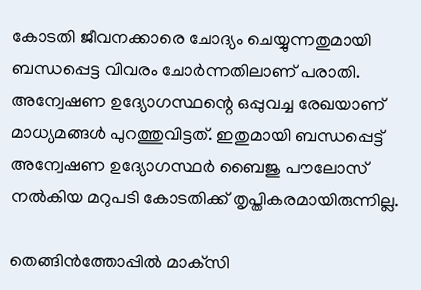കോടതി ജീവനക്കാരെ ചോദ്യം ചെയ്യുന്നതുമായി ബന്ധപ്പെട്ട വിവരം ചോര്‍ന്നതിലാണ് പരാതി. അന്വേഷണ ഉദ്യോഗസ്ഥന്റെ ഒപ്പുവച്ച രേഖയാണ് മാധ്യമങ്ങള്‍ പുറത്തുവിട്ടത്. ഇതുമായി ബന്ധപ്പെട്ട് അന്വേഷണ ഉദ്യോഗസ്ഥര്‍ ബൈജു പൗലോസ് നല്‍കിയ മറുപടി കോടതിക്ക് തൃപ്തികരമായിരുന്നില്ല.

തെങ്ങിന്‍ത്തോപ്പില്‍ മാക്‌സി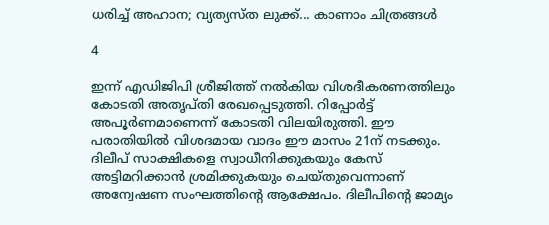ധരിച്ച് അഹാന; വ്യത്യസ്ത ലുക്ക്... കാണാം ചിത്രങ്ങള്‍

4

ഇന്ന് എഡിജിപി ശ്രീജിത്ത് നല്‍കിയ വിശദീകരണത്തിലും കോടതി അതൃപ്തി രേഖപ്പെടുത്തി. റിപ്പോര്‍ട്ട് അപൂര്‍ണമാണെന്ന് കോടതി വിലയിരുത്തി. ഈ പരാതിയില്‍ വിശദമായ വാദം ഈ മാസം 21ന് നടക്കും. ദിലീപ് സാക്ഷികളെ സ്വാധീനിക്കുകയും കേസ് അട്ടിമറിക്കാന്‍ ശ്രമിക്കുകയും ചെയ്തുവെന്നാണ് അന്വേഷണ സംഘത്തിന്റെ ആക്ഷേപം. ദിലീപിന്റെ ജാമ്യം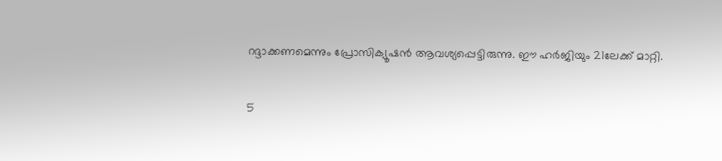റദ്ദാക്കണമെന്നും പ്രോസിക്യൂഷന്‍ ആവശ്യപ്പെട്ടിരുന്നു. ഈ ഹര്‍ജിയും 21ലേക്ക് മാറ്റി.

5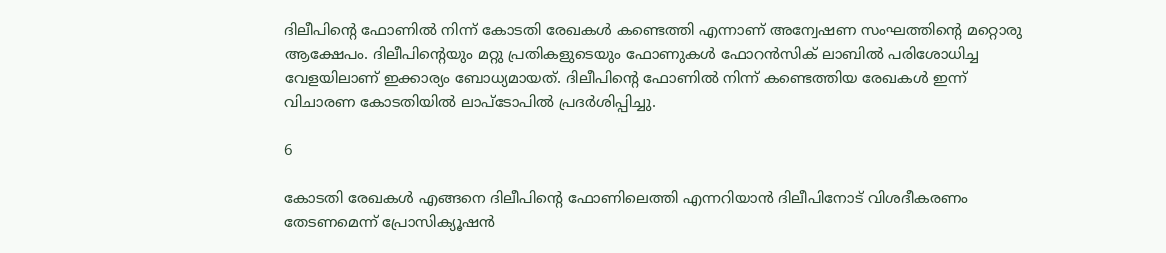ദിലീപിന്റെ ഫോണില്‍ നിന്ന് കോടതി രേഖകള്‍ കണ്ടെത്തി എന്നാണ് അന്വേഷണ സംഘത്തിന്റെ മറ്റൊരു ആക്ഷേപം. ദിലീപിന്റെയും മറ്റു പ്രതികളുടെയും ഫോണുകള്‍ ഫോറന്‍സിക് ലാബില്‍ പരിശോധിച്ച വേളയിലാണ് ഇക്കാര്യം ബോധ്യമായത്. ദിലീപിന്റെ ഫോണില്‍ നിന്ന് കണ്ടെത്തിയ രേഖകള്‍ ഇന്ന് വിചാരണ കോടതിയില്‍ ലാപ്‌ടോപില്‍ പ്രദര്‍ശിപ്പിച്ചു.

6

കോടതി രേഖകള്‍ എങ്ങനെ ദിലീപിന്റെ ഫോണിലെത്തി എന്നറിയാന്‍ ദിലീപിനോട് വിശദീകരണം തേടണമെന്ന് പ്രോസിക്യൂഷന്‍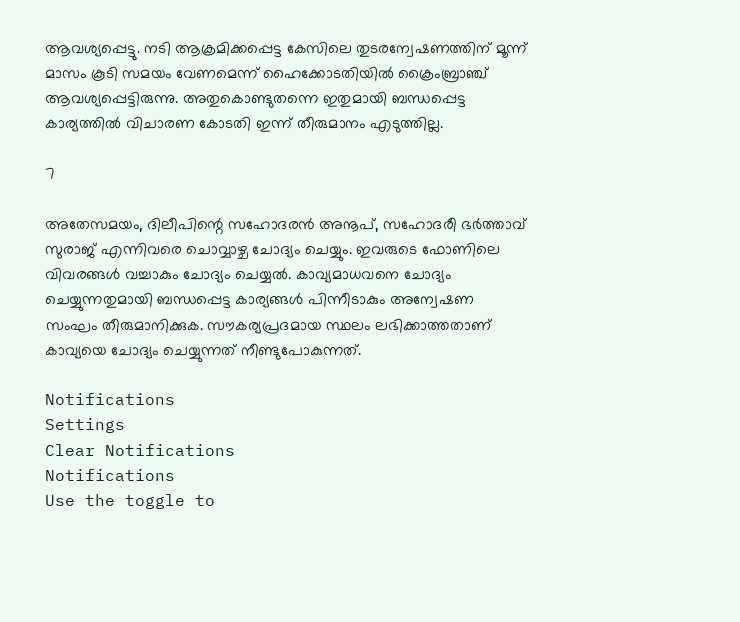ആവശ്യപ്പെട്ടു. നടി ആക്രമിക്കപ്പെട്ട കേസിലെ തുടരന്വേഷണത്തിന് മൂന്ന് മാസം കൂടി സമയം വേണമെന്ന് ഹൈക്കോടതിയില്‍ ക്രൈംബ്രാഞ്ച് ആവശ്യപ്പെട്ടിരുന്നു. അതുകൊണ്ടുതന്നെ ഇതുമായി ബന്ധപ്പെട്ട കാര്യത്തില്‍ വിചാരണ കോടതി ഇന്ന് തീരുമാനം എടുത്തില്ല.

7

അതേസമയം, ദിലീപിന്റെ സഹോദരന്‍ അനൂപ്, സഹോദരീ ഭര്‍ത്താവ് സുരാജ് എന്നിവരെ ചൊവ്വാഴ്ച ചോദ്യം ചെയ്യും. ഇവരുടെ ഫോണിലെ വിവരങ്ങള്‍ വച്ചാകും ചോദ്യം ചെയ്യല്‍. കാവ്യമാധവനെ ചോദ്യം ചെയ്യുന്നതുമായി ബന്ധപ്പെട്ട കാര്യങ്ങള്‍ പിന്നീടാകും അന്വേഷണ സംഘം തീരുമാനിക്കുക. സൗകര്യപ്രദമായ സ്ഥലം ലഭിക്കാത്തതാണ് കാവ്യയെ ചോദ്യം ചെയ്യുന്നത് നീണ്ടുപോകുന്നത്.

Notifications
Settings
Clear Notifications
Notifications
Use the toggle to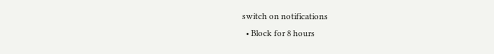switch on notifications
  • Block for 8 hours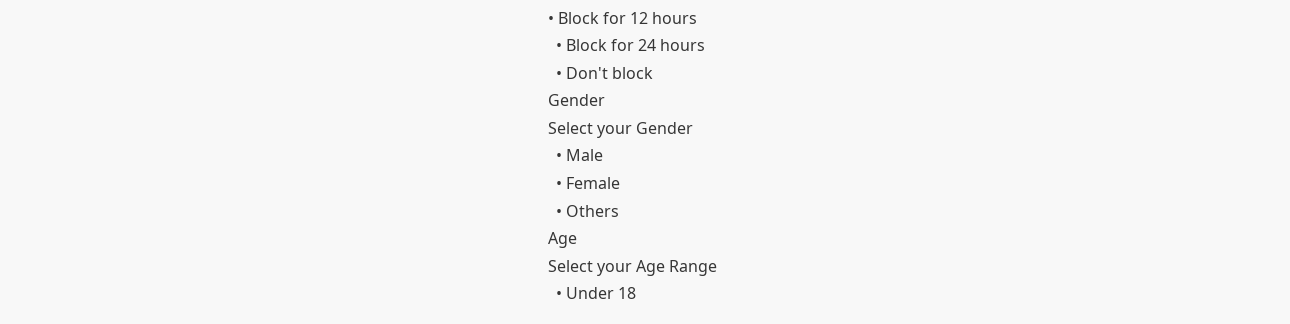• Block for 12 hours
  • Block for 24 hours
  • Don't block
Gender
Select your Gender
  • Male
  • Female
  • Others
Age
Select your Age Range
  • Under 18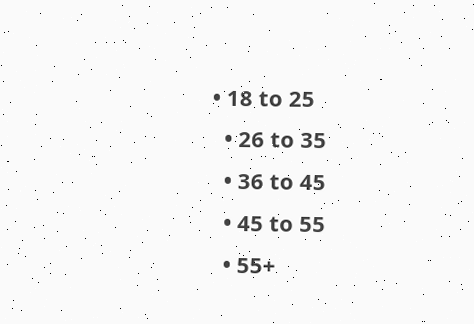• 18 to 25
  • 26 to 35
  • 36 to 45
  • 45 to 55
  • 55+